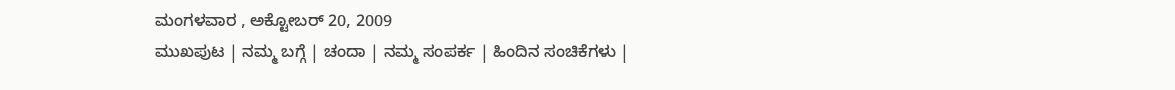ಮಂಗಳವಾರ , ಅಕ್ಟೋಬರ್ 20, 2009
ಮುಖಪುಟ | ನಮ್ಮ ಬಗ್ಗೆ | ಚಂದಾ | ನಮ್ಮ ಸಂಪರ್ಕ | ಹಿಂದಿನ ಸಂಚಿಕೆಗಳು |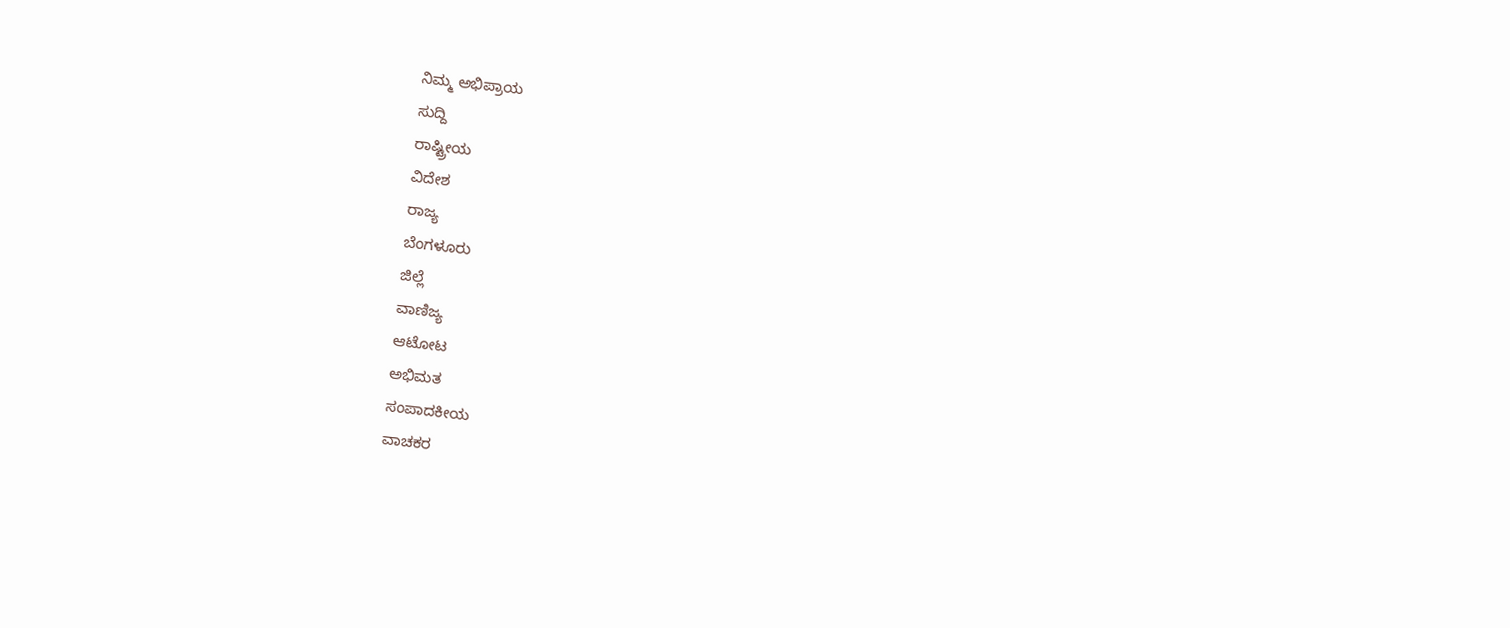ನಿಮ್ಮ ಅಭಿಪ್ರಾಯ
ಸುದ್ದಿ
ರಾಷ್ಟ್ರೀಯ
ವಿದೇಶ
ರಾಜ್ಯ
ಬೆಂಗಳೂರು
ಜಿಲ್ಲೆ
ವಾಣಿಜ್ಯ
ಆಟೋಟ
ಅಭಿಮತ
ಸಂಪಾದಕೀಯ
ವಾಚಕರ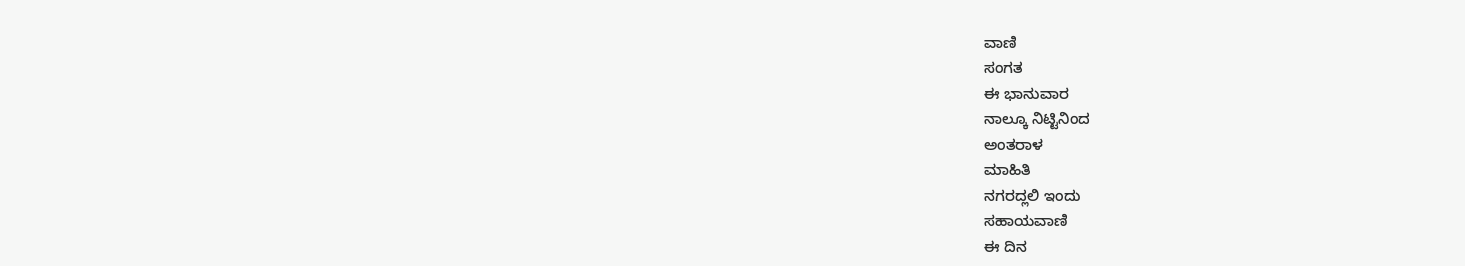ವಾಣಿ
ಸಂಗತ
ಈ ಭಾನುವಾರ
ನಾಲ್ಕೂ ನಿಟ್ಟಿನಿಂದ
ಅಂತರಾಳ
ಮಾಹಿತಿ
ನಗರದ್ಲಲಿ ಇಂದು
ಸಹಾಯವಾಣಿ
ಈ ದಿನ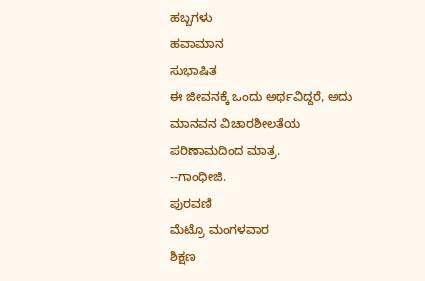ಹಬ್ಬಗಳು
ಹವಾಮಾನ
ಸುಭಾಷಿತ
ಈ ಜೀವನಕ್ಕೆ ಒಂದು ಅರ್ಥವಿದ್ದರೆ, ಅದು ಮಾನವನ ವಿಚಾರಶೀಲತೆಯ ಪರಿಣಾಮದಿಂದ ಮಾತ್ರ.
--ಗಾಂಧೀಜಿ.
ಪುರವಣಿ
ಮೆಟ್ರೊ ಮಂಗಳವಾರ
ಶಿಕ್ಷಣ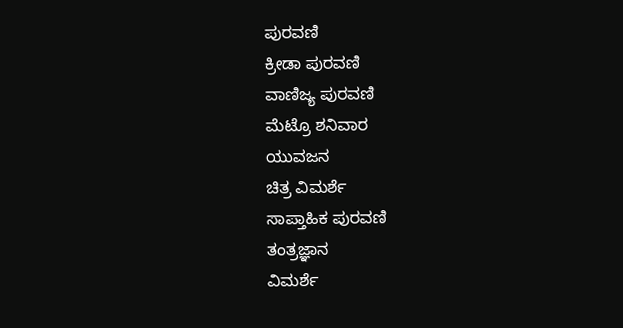ಪುರವಣಿ
ಕ್ರೀಡಾ ಪುರವಣಿ
ವಾಣಿಜ್ಯ ಪುರವಣಿ
ಮೆಟ್ರೊ ಶನಿವಾರ
ಯುವಜನ
ಚಿತ್ರ ವಿಮರ್ಶೆ
ಸಾಪ್ತಾಹಿಕ ಪುರವಣಿ
ತಂತ್ರಜ್ಞಾನ
ವಿಮರ್ಶೆ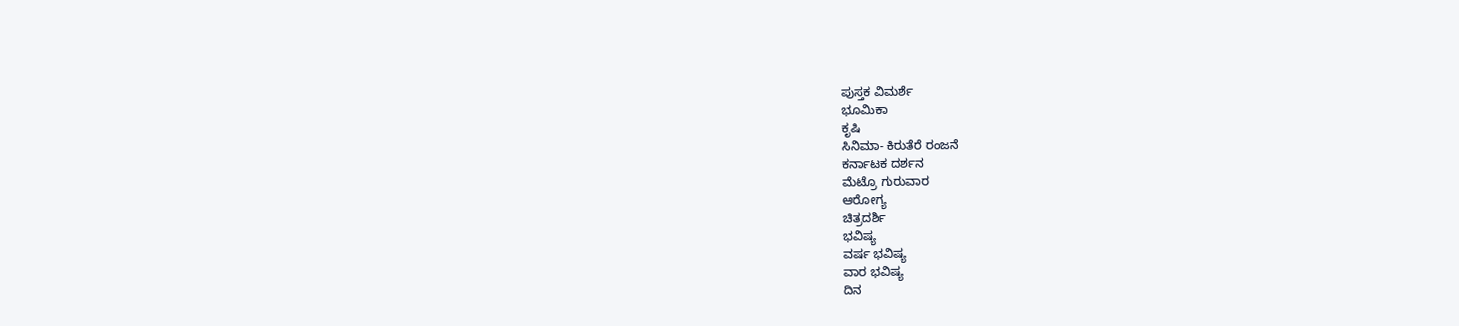ಪುಸ್ತಕ ವಿಮರ್ಶೆ
ಭೂಮಿಕಾ
ಕೃಷಿ
ಸಿನಿಮಾ- ಕಿರುತೆರೆ ರಂಜನೆ
ಕರ್ನಾಟಕ ದರ್ಶನ
ಮೆಟ್ರೊ ಗುರುವಾರ
ಆರೋಗ್ಯ
ಚಿತ್ರದರ್ಶಿ
ಭವಿಷ್ಯ
ವರ್ಷ ಭವಿಷ್ಯ
ವಾರ ಭವಿಷ್ಯ
ದಿನ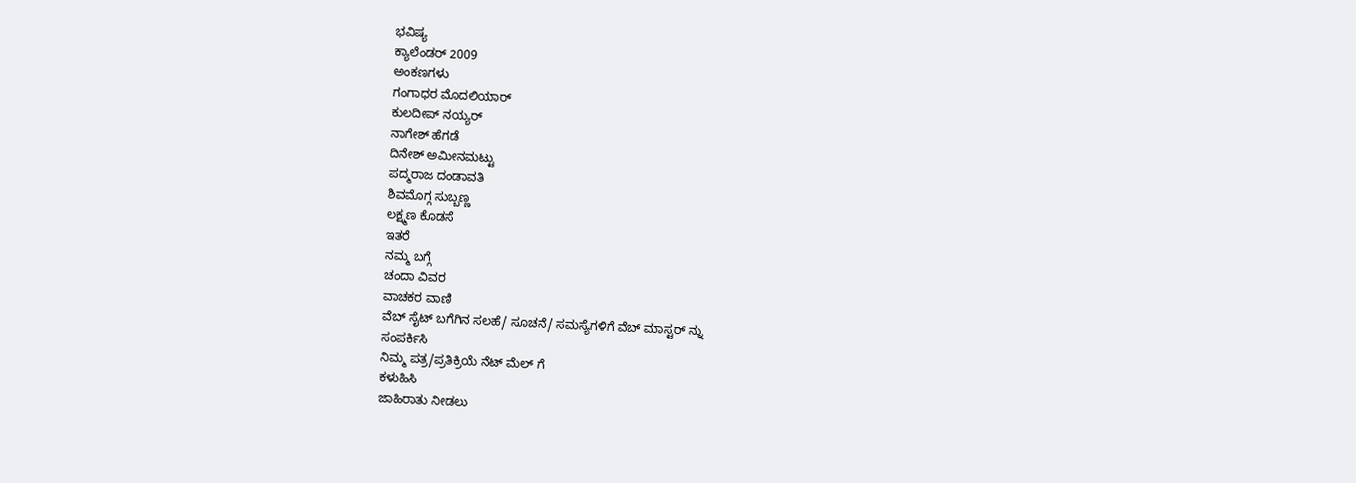ಭವಿಷ್ಯ
ಕ್ಯಾಲೆಂಡರ್ 2009
ಅಂಕಣಗಳು
ಗಂಗಾಧರ ಮೊದಲಿಯಾರ್
ಕುಲದೀಪ್‌ ನಯ್ಯರ್
ನಾಗೇಶ್‌ ಹೆಗಡೆ
ದಿನೇಶ್‌ ಅಮೀನಮಟ್ಟು
ಪದ್ಮರಾಜ ದಂಡಾವತಿ
ಶಿವಮೊಗ್ಗ ಸುಬ್ಬಣ್ಣ
ಲಕ್ಷ್ಮಣ ಕೊಡಸೆ
ಇತರೆ
ನಮ್ಮ ಬಗ್ಗೆ
ಚಂದಾ ವಿವರ
ವಾಚಕರ ವಾಣಿ
ವೆಬ್ ಸೈಟ್ ಬಗೆಗಿನ ಸಲಹೆ/ ಸೂಚನೆ/ ಸಮಸ್ಯೆಗಳಿಗೆ ವೆಬ್ ಮಾಸ್ಟರ್ ನ್ನು
ಸಂಪರ್ಕಿಸಿ
ನಿಮ್ಮ ಪತ್ರ/ಪ್ರತಿಕ್ರಿಯೆ ನೆಟ್ ಮೆಲ್ ಗೆ
ಕಳುಹಿಸಿ
ಜಾಹಿರಾತು ನೀಡಲು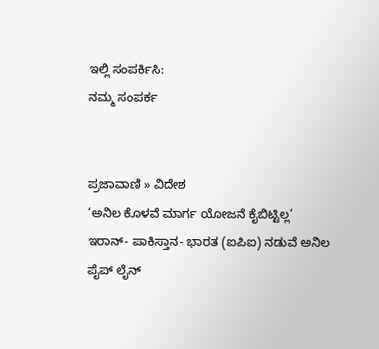ಇಲ್ಲಿ ಸಂಪರ್ಕಿಸಿ:
ನಮ್ಮ ಸಂಪರ್ಕ


ಪ್ರಜಾವಾಣಿ » ವಿದೇಶ
‘ಅನಿಲ ಕೊಳವೆ ಮಾರ್ಗ ಯೋಜನೆ ಕೈಬಿಟ್ಟಿಲ್ಲ’
ಇರಾನ್- ಪಾಕಿಸ್ತಾನ- ಭಾರತ (ಐಪಿಐ) ನಡುವೆ ಅನಿಲ ಪೈಪ್ ಲೈನ್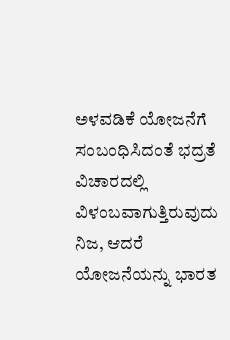ಅಳವಡಿಕೆ ಯೋಜನೆಗೆ ಸಂಬಂಧಿಸಿದಂತೆ ಭದ್ರತೆ ವಿಚಾರದಲ್ಲಿ ವಿಳಂಬವಾಗುತ್ತಿರುವುದು ನಿಜ, ಆದರೆ ಯೋಜನೆಯನ್ನು ಭಾರತ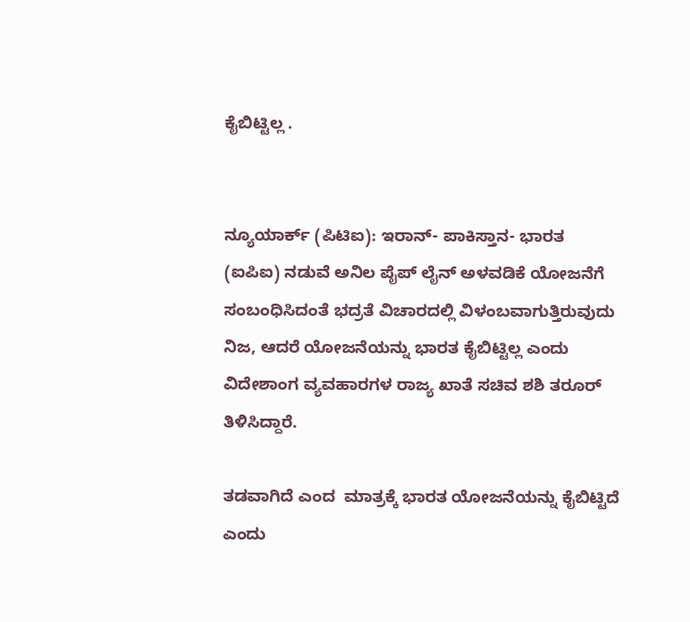ಕೈಬಿಟ್ಟಿಲ್ಲ .


ನ್ಯೂಯಾರ್ಕ್ (ಪಿಟಿಐ): ಇರಾನ್- ಪಾಕಿಸ್ತಾನ- ಭಾರತ (ಐಪಿಐ) ನಡುವೆ ಅನಿಲ ಪೈಪ್ ಲೈನ್ ಅಳವಡಿಕೆ ಯೋಜನೆಗೆ ಸಂಬಂಧಿಸಿದಂತೆ ಭದ್ರತೆ ವಿಚಾರದಲ್ಲಿ ವಿಳಂಬವಾಗುತ್ತಿರುವುದು ನಿಜ, ಆದರೆ ಯೋಜನೆಯನ್ನು ಭಾರತ ಕೈಬಿಟ್ಟಿಲ್ಲ ಎಂದು ವಿದೇಶಾಂಗ ವ್ಯವಹಾರಗಳ ರಾಜ್ಯ ಖಾತೆ ಸಚಿವ ಶಶಿ ತರೂರ್ ತಿಳಿಸಿದ್ದಾರೆ.

ತಡವಾಗಿದೆ ಎಂದ  ಮಾತ್ರಕ್ಕೆ ಭಾರತ ಯೋಜನೆಯನ್ನು ಕೈಬಿಟ್ಟಿದೆ ಎಂದು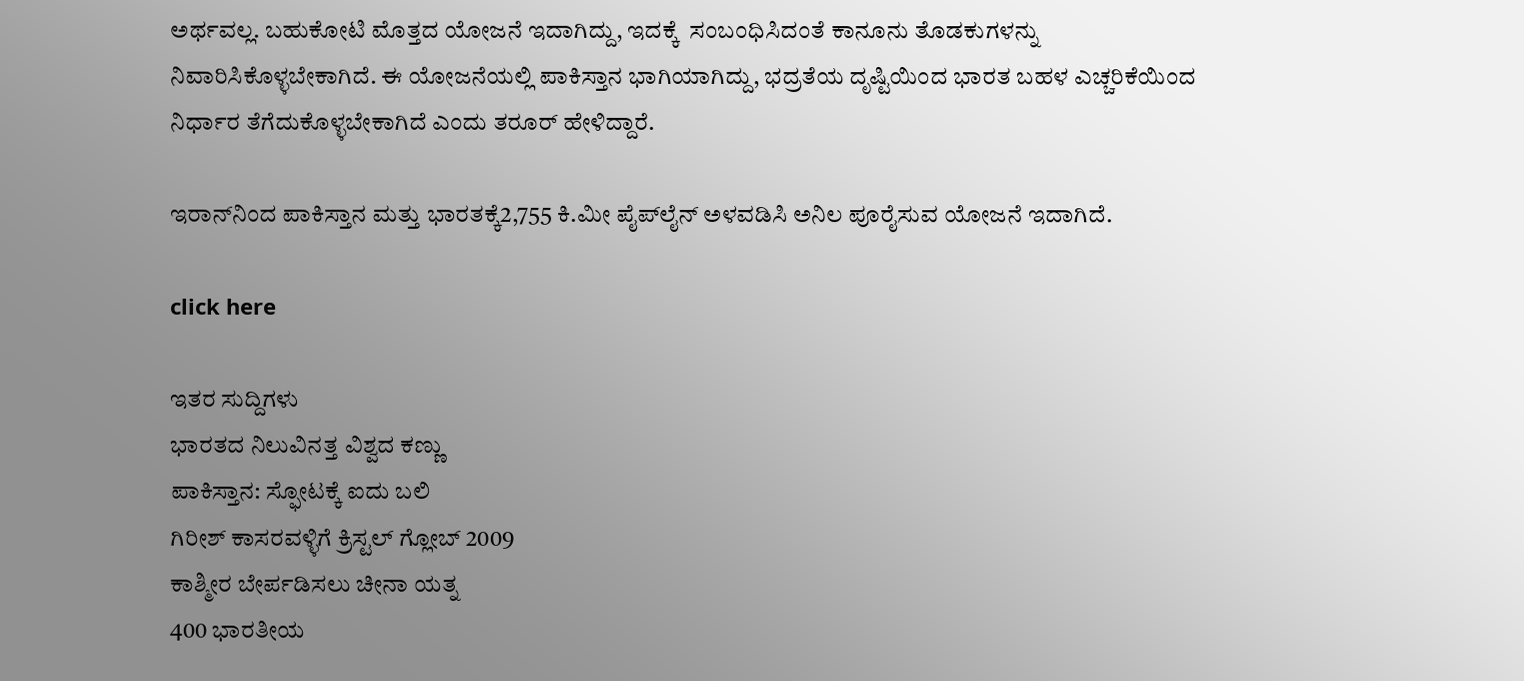ಅರ್ಥವಲ್ಲ. ಬಹುಕೋಟಿ ಮೊತ್ತದ ಯೋಜನೆ ಇದಾಗಿದ್ದು, ಇದಕ್ಕೆ  ಸಂಬಂಧಿಸಿದಂತೆ ಕಾನೂನು ತೊಡಕುಗಳನ್ನು ನಿವಾರಿಸಿಕೊಳ್ಳಬೇಕಾಗಿದೆ. ಈ ಯೋಜನೆಯಲ್ಲಿ ಪಾಕಿಸ್ತಾನ ಭಾಗಿಯಾಗಿದ್ದು, ಭದ್ರತೆಯ ದೃಷ್ಟಿಯಿಂದ ಭಾರತ ಬಹಳ ಎಚ್ಚರಿಕೆಯಿಂದ ನಿರ್ಧಾರ ತೆಗೆದುಕೊಳ್ಳಬೇಕಾಗಿದೆ ಎಂದು ತರೂರ್ ಹೇಳಿದ್ದಾರೆ.

ಇರಾನ್‌ನಿಂದ ಪಾಕಿಸ್ತಾನ ಮತ್ತು ಭಾರತಕ್ಕೆ2,755 ಕಿ.ಮೀ ಪೈಪ್‌ಲೈನ್ ಅಳವಡಿಸಿ ಅನಿಲ ಪೂರೈಸುವ ಯೋಜನೆ ಇದಾಗಿದೆ.

click here

ಇತರ ಸುದ್ದಿಗಳು
ಭಾರತದ ನಿಲುವಿನತ್ತ ವಿಶ್ವದ ಕಣ್ಣು
ಪಾಕಿಸ್ತಾನ: ಸ್ಫೋಟಕ್ಕೆ ಐದು ಬಲಿ
ಗಿರೀಶ್ ಕಾಸರವಳ್ಳಿಗೆ ಕ್ರಿಸ್ಟಲ್ ಗ್ಲೋಬ್ 2009
ಕಾಶ್ಮೀರ ಬೇರ್ಪಡಿಸಲು ಚೀನಾ ಯತ್ನ
400 ಭಾರತೀಯ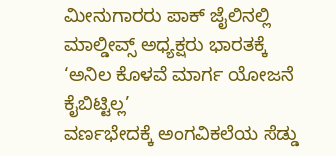ಮೀನುಗಾರರು ಪಾಕ್ ಜೈಲಿನಲ್ಲಿ
ಮಾಲ್ಡೀವ್ಸ್ ಅಧ್ಯಕ್ಷರು ಭಾರತಕ್ಕೆ
‘ಅನಿಲ ಕೊಳವೆ ಮಾರ್ಗ ಯೋಜನೆ ಕೈಬಿಟ್ಟಿಲ್ಲ’
ವರ್ಣಭೇದಕ್ಕೆ ಅಂಗವಿಕಲೆಯ ಸೆಡ್ಡು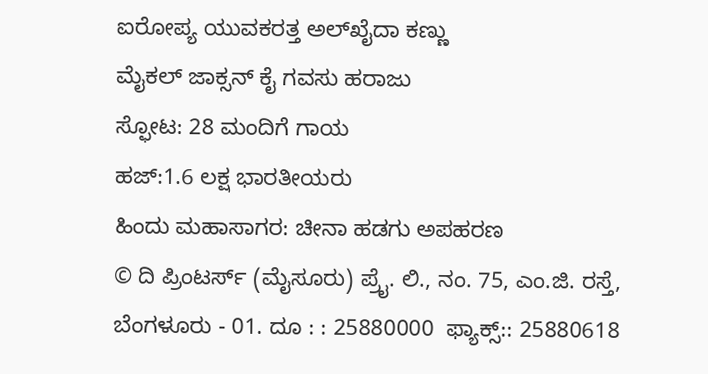ಐರೋಪ್ಯ ಯುವಕರತ್ತ ಅಲ್‌ಖೈದಾ ಕಣ್ಣು
ಮೈಕಲ್ ಜಾಕ್ಸನ್ ಕೈ ಗವಸು ಹರಾಜು
ಸ್ಫೋಟ: 28 ಮಂದಿಗೆ ಗಾಯ
ಹಜ್:1.6 ಲಕ್ಷ ಭಾರತೀಯರು
ಹಿಂದು ಮಹಾಸಾಗರ: ಚೀನಾ ಹಡಗು ಅಪಹರಣ
© ದಿ ಪ್ರಿಂಟರ್ಸ್ (ಮೈಸೂರು) ಪ್ರೈ. ಲಿ., ನಂ. 75, ಎಂ.ಜಿ. ರಸ್ತೆ, ಬೆಂಗಳೂರು - 01. ದೂ : : 25880000  ಫ್ಯಾಕ್ಸ್:: 25880618